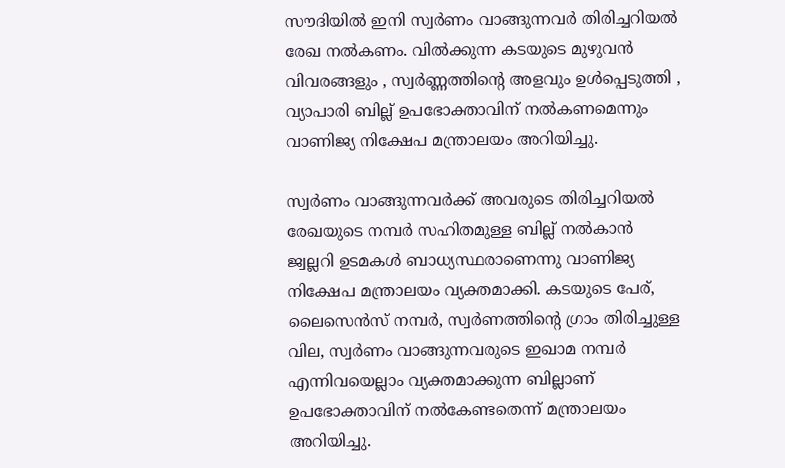സൗദിയിൽ ഇനി സ്വർണം വാങ്ങുന്നവർ തിരിച്ചറിയൽ രേഖ നൽകണം. വിൽക്കുന്ന കടയുടെ മുഴുവൻ വിവരങ്ങളും , സ്വർണ്ണത്തിന്റെ അളവും ഉൾപ്പെടുത്തി , വ്യാപാരി ബില്ല് ഉപഭോക്താവിന് നൽകണമെന്നും വാണിജ്യ നിക്ഷേപ മന്ത്രാലയം അറിയിച്ചു.

സ്വർണം വാങ്ങുന്നവർക്ക് അവരുടെ തിരിച്ചറിയൽ രേഖയുടെ നമ്പർ സഹിതമുള്ള ബില്ല് നല്‍കാൻ ജ്വല്ലറി ഉടമകൾ ബാധ്യസ്ഥരാണെന്നു വാണിജ്യ നിക്ഷേപ മന്ത്രാലയം വ്യക്തമാക്കി. കടയുടെ പേര്, ലൈസെൻസ് നമ്പർ, സ്വർണത്തിന്റെ ഗ്രാം തിരിച്ചുള്ള വില, സ്വർണം വാങ്ങുന്നവരുടെ ഇഖാമ നമ്പർ എന്നിവയെല്ലാം വ്യക്തമാക്കുന്ന ബില്ലാണ് ഉപഭോക്താവിന് നൽകേണ്ടതെന്ന് മന്ത്രാലയം അറിയിച്ചു.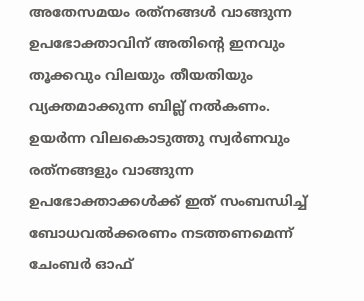അതേസമയം രത്‌നങ്ങൾ വാങ്ങുന്ന ഉപഭോക്താവിന് അതിന്റെ ഇനവും തൂക്കവും വിലയും തീയതിയും വ്യക്തമാക്കുന്ന ബില്ല് നൽകണം. ഉയർന്ന വിലകൊടുത്തു സ്വർണവും രത്‌നങ്ങളും വാങ്ങുന്ന ഉപഭോക്താക്കൾക്ക് ഇത് സംബന്ധിച്ച് ബോധവൽക്കരണം നടത്തണമെന്ന് ചേംബർ ഓഫ്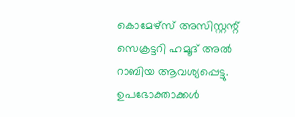കൊമേഴ്സ് അസിസ്റ്റന്റ് സെക്രട്ടറി ഹമൂദ്‌ അൽ റാബിയ ആവശ്യപ്പെട്ടു. ഉപഭോക്താക്കൾ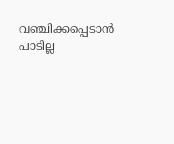വഞ്ചിക്കപ്പെടാൻ പാടില്ല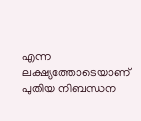എന്ന ലക്ഷ്യത്തോടെയാണ് പുതിയ നിബന്ധന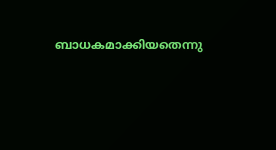ബാധകമാക്കിയതെന്നു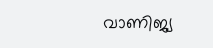വാണിജ്യ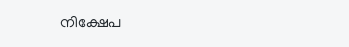നിക്ഷേപ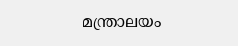മന്ത്രാലയം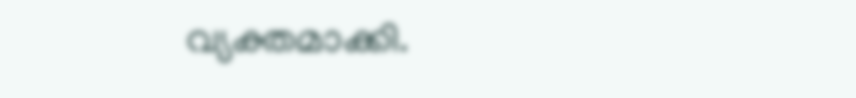വ്യക്തമാക്കി.